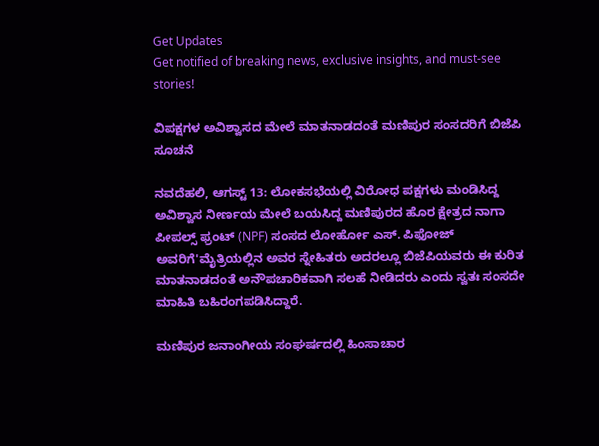Get Updates
Get notified of breaking news, exclusive insights, and must-see stories!

ವಿಪಕ್ಷಗಳ ಅವಿಶ್ವಾಸದ ಮೇಲೆ ಮಾತನಾಡದಂತೆ ಮಣಿಪುರ ಸಂಸದರಿಗೆ ಬಿಜೆಪಿ ಸೂಚನೆ

ನವದೆಹಲಿ, ಆಗಸ್ಟ್ 13: ಲೋಕಸಭೆಯಲ್ಲಿ ವಿರೋಧ ಪಕ್ಷಗಳು ಮಂಡಿಸಿದ್ದ ಅವಿಶ್ವಾಸ ನೀರ್ಣಯ ಮೇಲೆ ಬಯಸಿದ್ದ ಮಣಿಪುರದ ಹೊರ ಕ್ಷೇತ್ರದ ನಾಗಾ ಪೀಪಲ್ಸ್ ಫ್ರಂಟ್ (NPF) ಸಂಸದ ಲೋರ್ಹೋ ಎಸ್. ಪಿಫೋಜ್ ಅವರಿಗೆ'ಮೈತ್ರಿಯಲ್ಲಿನ ಅವರ ಸ್ನೇಹಿತರು ಅದರಲ್ಲೂ ಬಿಜೆಪಿಯವರು ಈ ಕುರಿತ ಮಾತನಾಡದಂತೆ ಅನೌಪಚಾರಿಕವಾಗಿ ಸಲಹೆ ನೀಡಿದರು ಎಂದು ಸ್ವತಃ ಸಂಸದೇ ಮಾಹಿತಿ ಬಹಿರಂಗಪಡಿಸಿದ್ದಾರೆ.

ಮಣಿಪುರ ಜನಾಂಗೀಯ ಸಂಘರ್ಷದಲ್ಲಿ ಹಿಂಸಾಚಾರ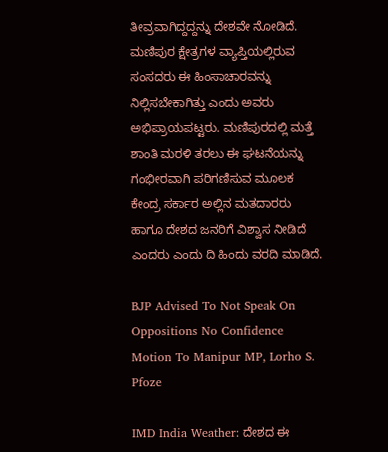ತೀವ್ರವಾಗಿದ್ದದ್ದನ್ನು ದೇಶವೇ ನೋಡಿದೆ. ಮಣಿಪುರ ಕ್ಷೇತ್ರಗಳ ವ್ಯಾಪ್ತಿಯಲ್ಲಿರುವ ಸಂಸದರು ಈ ಹಿಂಸಾಚಾರವನ್ನು ನಿಲ್ಲಿಸಬೇಕಾಗಿತ್ತು ಎಂದು ಅವರು ಅಭಿಪ್ರಾಯಪಟ್ಟರು. ಮಣಿಪುರದಲ್ಲಿ ಮತ್ತೆ ಶಾಂತಿ ಮರಳಿ ತರಲು ಈ ಘಟನೆಯನ್ನು ಗಂಭೀರವಾಗಿ ಪರಿಗಣಿಸುವ ಮೂಲಕ ಕೇಂದ್ರ ಸರ್ಕಾರ ಅಲ್ಲಿನ ಮತದಾರರು ಹಾಗೂ ದೇಶದ ಜನರಿಗೆ ವಿಶ್ವಾಸ ನೀಡಿದೆ ಎಂದರು ಎಂದು ದಿ ಹಿಂದು ವರದಿ ಮಾಡಿದೆ.

BJP Advised To Not Speak On Oppositions No Confidence Motion To Manipur MP, Lorho S. Pfoze

IMD India Weather: ದೇಶದ ಈ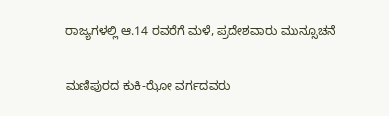ರಾಜ್ಯಗಳಲ್ಲಿ ಆ.14 ರವರೆಗೆ ಮಳೆ, ಪ್ರದೇಶವಾರು ಮುನ್ಸೂಚನೆ

ಮಣಿಪುರದ ಕುಕಿ-ಝೋ ವರ್ಗದವರು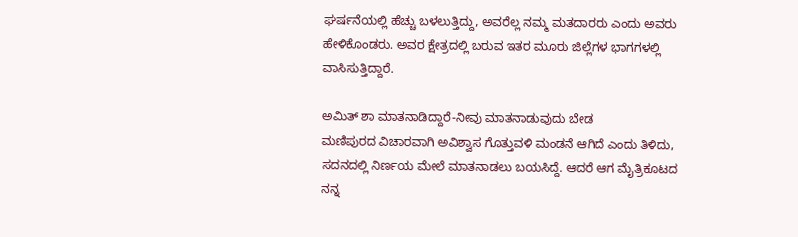ಘರ್ಷನೆಯಲ್ಲಿ ಹೆಚ್ಚು ಬಳಲುತ್ತಿದ್ದು, ಅವರೆಲ್ಲ ನಮ್ಮ ಮತದಾರರು ಎಂದು ಅವರು ಹೇಳಿಕೊಂಡರು. ಅವರ ಕ್ಷೇತ್ರದಲ್ಲಿ ಬರುವ ಇತರ ಮೂರು ಜಿಲ್ಲೆಗಳ ಭಾಗಗಳಲ್ಲಿ ವಾಸಿಸುತ್ತಿದ್ದಾರೆ.

ಅಮಿತ್ ಶಾ ಮಾತನಾಡಿದ್ದಾರೆ-ನೀವು ಮಾತನಾಡುವುದು ಬೇಡ
ಮಣಿಪುರದ ವಿಚಾರವಾಗಿ ಅವಿಶ್ವಾಸ ಗೊತ್ತುವಳಿ ಮಂಡನೆ ಆಗಿದೆ ಎಂದು ತಿಳಿದು, ಸದನದಲ್ಲಿ ನಿರ್ಣಯ ಮೇಲೆ ಮಾತನಾಡಲು ಬಯಸಿದ್ದೆ. ಆದರೆ ಆಗ ಮೈತ್ರಿಕೂಟದ ನನ್ನ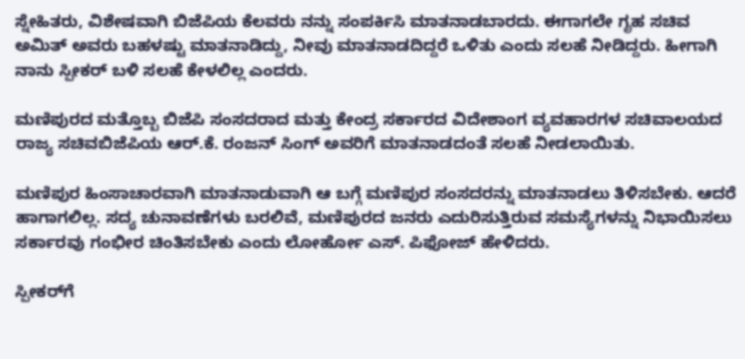ಸ್ನೇಹಿತರು, ವಿಶೇಷವಾಗಿ ಬಿಜೆಪಿಯ ಕೆಲವರು ನನ್ನು ಸಂಪರ್ಕಿಸಿ ಮಾತನಾಡಬಾರದು. ಈಗಾಗಲೇ ಗೃಹ ಸಚಿವ ಅಮಿತ್ ಅವರು ಬಹಳಷ್ಟು ಮಾತನಾಡಿದ್ದು, ನೀವು ಮಾತನಾಡದಿದ್ದರೆ ಒಳಿತು ಎಂದು ಸಲಹೆ ನೀಡಿದ್ದರು. ಹೀಗಾಗಿ ನಾನು ಸ್ಪೀಕರ್ ಬಳಿ ಸಲಹೆ ಕೇಳಲಿಲ್ಲ ಎಂದರು.

ಮಣಿಪುರದ ಮತ್ತೊಬ್ಬ ಬಿಜೆಪಿ ಸಂಸದರಾದ ಮತ್ತು ಕೇಂದ್ರ ಸರ್ಕಾರದ ವಿದೇಶಾಂಗ ವ್ಯವಹಾರಗಳ ಸಚಿವಾಲಯದ ರಾಜ್ಯ ಸಚಿವಬಿಜೆಪಿಯ ಆರ್.ಕೆ. ರಂಜನ್ ಸಿಂಗ್ ಅವರಿಗೆ ಮಾತನಾಡದಂತೆ ಸಲಹೆ ನೀಡಲಾಯಿತು.

ಮಣಿಪುರ ಹಿಂಸಾಚಾರವಾಗಿ ಮಾತನಾಡುವಾಗಿ ಆ ಬಗ್ಗೆ ಮಣಿಪುರ ಸಂಸದರನ್ನು ಮಾತನಾಡಲು ತಿಳಿಸಬೇಕು. ಆದರೆ ಹಾಗಾಗಲಿಲ್ಲ. ಸದ್ಯ ಚುನಾವಣೆಗಳು ಬರಲಿವೆ, ಮಣಿಪುರದ ಜನರು ಎದುರಿಸುತ್ತಿರುವ ಸಮಸ್ಯೆಗಳನ್ನು ನಿಭಾಯಿಸಲು ಸರ್ಕಾರವು ಗಂಭೀರ ಚಿಂತಿಸಬೇಕು ಎಂದು ಲೋರ್ಹೋ ಎಸ್. ಪಿಫೋಜ್ ಹೇಳಿದರು.

ಸ್ಪೀಕರ್‌ಗೆ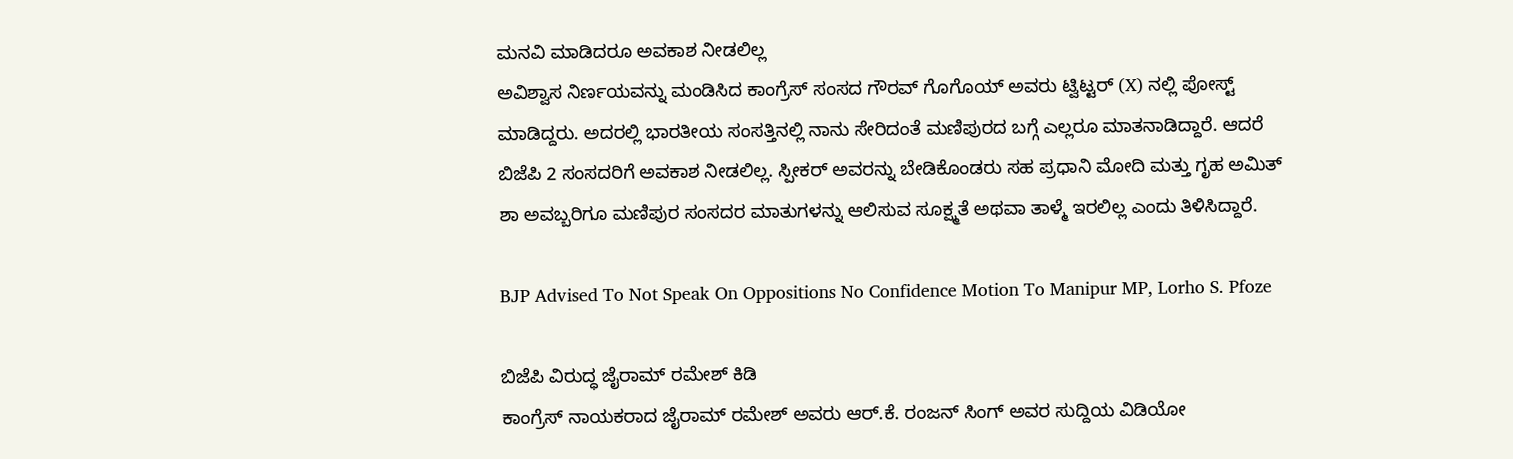ಮನವಿ ಮಾಡಿದರೂ ಅವಕಾಶ ನೀಡಲಿಲ್ಲ
ಅವಿಶ್ವಾಸ ನಿರ್ಣಯವನ್ನು ಮಂಡಿಸಿದ ಕಾಂಗ್ರೆಸ್ ಸಂಸದ ಗೌರವ್ ಗೊಗೊಯ್ ಅವರು ಟ್ವಿಟ್ಟರ್ (X) ನಲ್ಲಿ ಪೋಸ್ಟ್ ಮಾಡಿದ್ದರು. ಅದರಲ್ಲಿ ಭಾರತೀಯ ಸಂಸತ್ತಿನಲ್ಲಿ ನಾನು ಸೇರಿದಂತೆ ಮಣಿಪುರದ ಬಗ್ಗೆ ಎಲ್ಲರೂ ಮಾತನಾಡಿದ್ದಾರೆ. ಆದರೆ ಬಿಜೆಪಿ 2 ಸಂಸದರಿಗೆ ಅವಕಾಶ ನೀಡಲಿಲ್ಲ. ಸ್ಪೀಕರ್ ಅವರನ್ನು ಬೇಡಿಕೊಂಡರು ಸಹ ಪ್ರಧಾನಿ ಮೋದಿ ಮತ್ತು ಗೃಹ ಅಮಿತ್ ಶಾ ಅವಬ್ಬರಿಗೂ ಮಣಿಪುರ ಸಂಸದರ ಮಾತುಗಳನ್ನು ಆಲಿಸುವ ಸೂಕ್ಷ್ಮತೆ ಅಥವಾ ತಾಳ್ಮೆ ಇರಲಿಲ್ಲ ಎಂದು ತಿಳಿಸಿದ್ದಾರೆ.

BJP Advised To Not Speak On Oppositions No Confidence Motion To Manipur MP, Lorho S. Pfoze

ಬಿಜೆಪಿ ವಿರುದ್ಧ ಜೈರಾಮ್ ರಮೇಶ್ ಕಿಡಿ
ಕಾಂಗ್ರೆಸ್‌ ನಾಯಕರಾದ ಜೈರಾಮ್ ರಮೇಶ್ ಅವರು ಆರ್.ಕೆ. ರಂಜನ್ ಸಿಂಗ್ ಅವರ ಸುದ್ದಿಯ ವಿಡಿಯೋ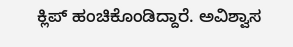ಕ್ಲಿಪ್ ಹಂಚಿಕೊಂಡಿದ್ದಾರೆ. ಅವಿಶ್ವಾಸ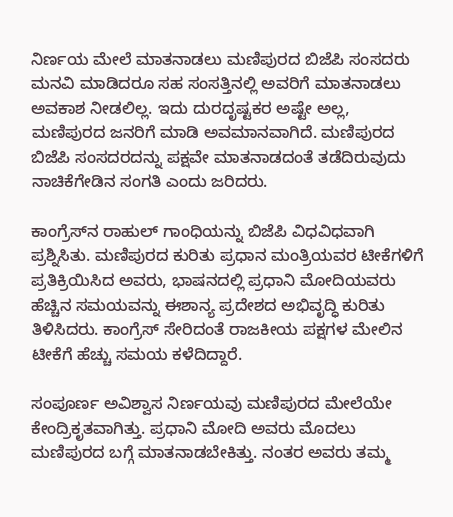ನಿರ್ಣಯ ಮೇಲೆ ಮಾತನಾಡಲು ಮಣಿಪುರದ ಬಿಜೆಪಿ ಸಂಸದರು ಮನವಿ ಮಾಡಿದರೂ ಸಹ ಸಂಸತ್ತಿನಲ್ಲಿ ಅವರಿಗೆ ಮಾತನಾಡಲು ಅವಕಾಶ ನೀಡಲಿಲ್ಲ. ಇದು ದುರದೃಷ್ಟಕರ ಅಷ್ಟೇ ಅಲ್ಲ, ಮಣಿಪುರದ ಜನರಿಗೆ ಮಾಡಿ ಅವಮಾನವಾಗಿದೆ. ಮಣಿಪುರದ ಬಿಜೆಪಿ ಸಂಸದರದನ್ನು ಪಕ್ಷವೇ ಮಾತನಾಡದಂತೆ ತಡೆದಿರುವುದು ನಾಚಿಕೆಗೇಡಿನ ಸಂಗತಿ ಎಂದು ಜರಿದರು.

ಕಾಂಗ್ರೆಸ್‌ನ ರಾಹುಲ್ ಗಾಂಧಿಯನ್ನು ಬಿಜೆಪಿ ವಿಧವಿಧವಾಗಿ ಪ್ರಶ್ನಿಸಿತು. ಮಣಿಪುರದ ಕುರಿತು ಪ್ರಧಾನ ಮಂತ್ರಿಯವರ ಟೀಕೆಗಳಿಗೆ ಪ್ರತಿಕ್ರಿಯಿಸಿದ ಅವರು, ಭಾಷನದಲ್ಲಿ ಪ್ರಧಾನಿ ಮೋದಿಯವರು ಹೆಚ್ಚಿನ ಸಮಯವನ್ನು ಈಶಾನ್ಯ ಪ್ರದೇಶದ ಅಭಿವೃದ್ಧಿ ಕುರಿತು ತಿಳಿಸಿದರು. ಕಾಂಗ್ರೆಸ್ ಸೇರಿದಂತೆ ರಾಜಕೀಯ ಪಕ್ಷಗಳ ಮೇಲಿನ ಟೀಕೆಗೆ ಹೆಚ್ಚು ಸಮಯ ಕಳೆದಿದ್ದಾರೆ.

ಸಂಪೂರ್ಣ ಅವಿಶ್ವಾಸ ನಿರ್ಣಯವು ಮಣಿಪುರದ ಮೇಲೆಯೇ ಕೇಂದ್ರಿಕೃತವಾಗಿತ್ತು. ಪ್ರಧಾನಿ ಮೋದಿ ಅವರು ಮೊದಲು ಮಣಿಪುರದ ಬಗ್ಗೆ ಮಾತನಾಡಬೇಕಿತ್ತು. ನಂತರ ಅವರು ತಮ್ಮ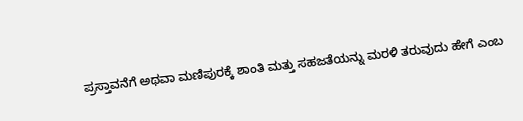ಪ್ರಸ್ತಾವನೆಗೆ ಅಥವಾ ಮಣಿಪುರಕ್ಕೆ ಶಾಂತಿ ಮತ್ತು ಸಹಜತೆಯನ್ನು ಮರಳಿ ತರುವುದು ಹೇಗೆ ಎಂಬ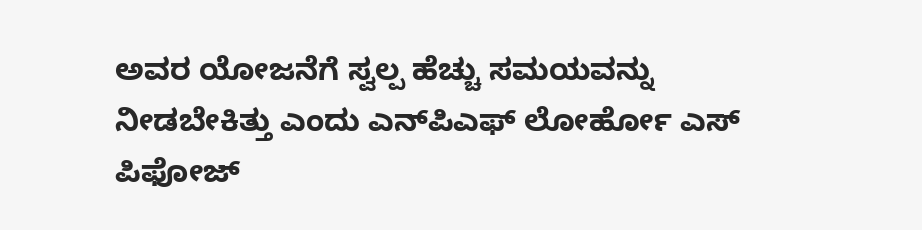ಅವರ ಯೋಜನೆಗೆ ಸ್ವಲ್ಪ ಹೆಚ್ಚು ಸಮಯವನ್ನು ನೀಡಬೇಕಿತ್ತು ಎಂದು ಎನ್‌ಪಿಎಫ್ ಲೋರ್ಹೋ ಎಸ್‌ ಪಿಫೋಜ್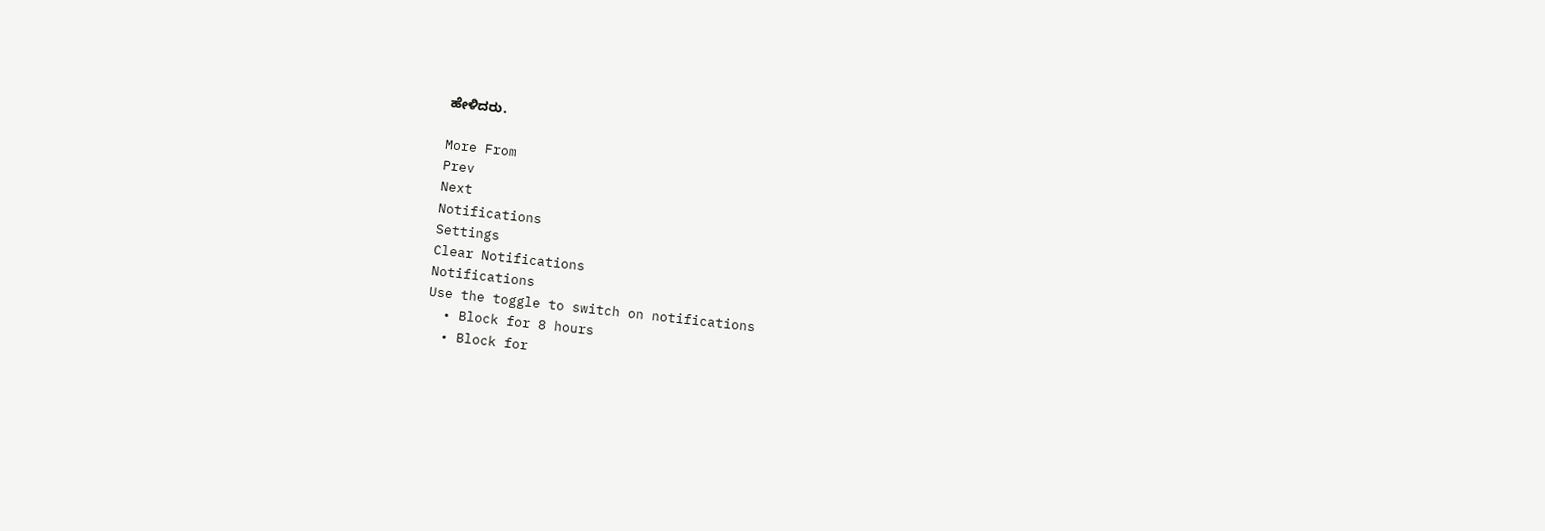ಹೇಳಿದರು.

More From
Prev
Next
Notifications
Settings
Clear Notifications
Notifications
Use the toggle to switch on notifications
  • Block for 8 hours
  • Block for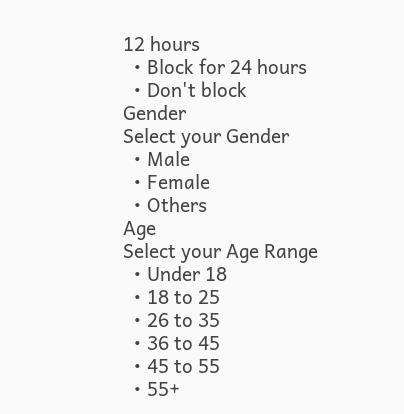12 hours
  • Block for 24 hours
  • Don't block
Gender
Select your Gender
  • Male
  • Female
  • Others
Age
Select your Age Range
  • Under 18
  • 18 to 25
  • 26 to 35
  • 36 to 45
  • 45 to 55
  • 55+